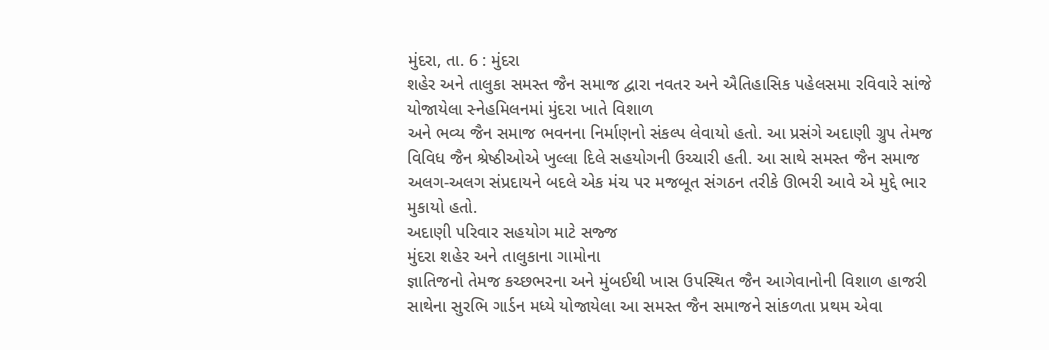મુંદરા, તા. 6 : મુંદરા
શહેર અને તાલુકા સમસ્ત જૈન સમાજ દ્વારા નવતર અને ઐતિહાસિક પહેલસમા રવિવારે સાંજે
યોજાયેલા સ્નેહમિલનમાં મુંદરા ખાતે વિશાળ
અને ભવ્ય જૈન સમાજ ભવનના નિર્માણનો સંકલ્પ લેવાયો હતો. આ પ્રસંગે અદાણી ગ્રુપ તેમજ
વિવિધ જૈન શ્રેષ્ઠીઓએ ખુલ્લા દિલે સહયોગની ઉચ્ચારી હતી. આ સાથે સમસ્ત જૈન સમાજ
અલગ-અલગ સંપ્રદાયને બદલે એક મંચ પર મજબૂત સંગઠન તરીકે ઊભરી આવે એ મુદ્દે ભાર
મુકાયો હતો.
અદાણી પરિવાર સહયોગ માટે સજ્જ
મુંદરા શહેર અને તાલુકાના ગામોના
જ્ઞાતિજનો તેમજ કચ્છભરના અને મુંબઈથી ખાસ ઉપસ્થિત જૈન આગેવાનોની વિશાળ હાજરી
સાથેના સુરભિ ગાર્ડન મધ્યે યોજાયેલા આ સમસ્ત જૈન સમાજને સાંકળતા પ્રથમ એવા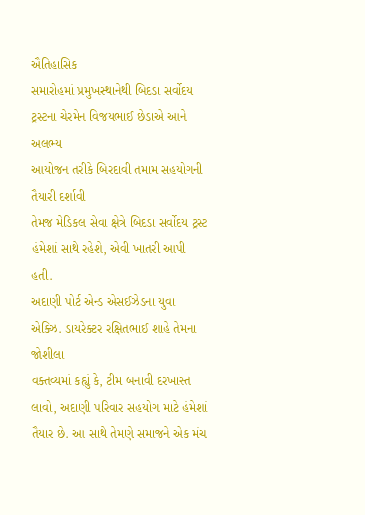ઐતિહાસિક
સમારોહમાં પ્રમુખસ્થાનેથી બિદડા સર્વોદય ટ્રસ્ટના ચેરમેન વિજયભાઈ છેડાએ આને અલભ્ય
આયોજન તરીકે બિરદાવી તમામ સહયોગની તૈયારી દર્શાવી
તેમજ મેડિકલ સેવા ક્ષેત્રે બિદડા સર્વોદય ટ્રસ્ટ હંમેશાં સાથે રહેશે, એવી ખાતરી આપી હતી.
અદાણી પોર્ટ એન્ડ એસઈઝેડના યુવા એક્ઝિ. ડાયરેક્ટર રક્ષિતભાઈ શાહે તેમના જોશીલા
વક્તવ્યમાં કહ્યું કે, ટીમ બનાવી દરખાસ્ત લાવો, અદાણી પરિવાર સહયોગ માટે હંમેશાં તૈયાર છે. આ સાથે તેમણે સમાજને એક મંચ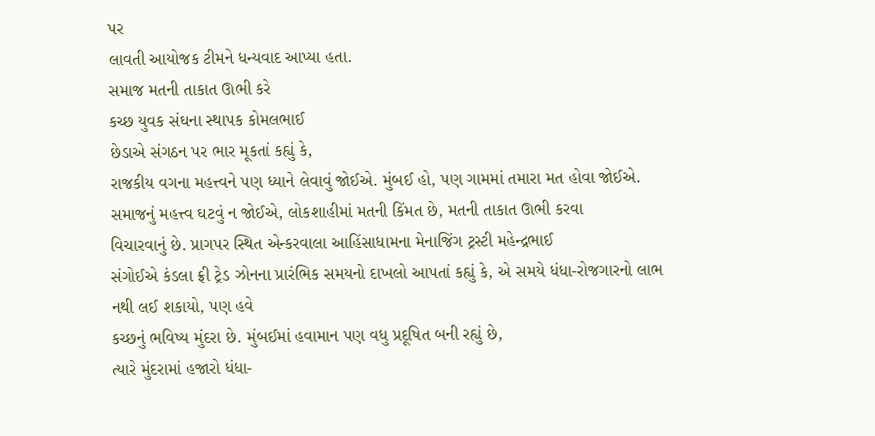પર
લાવતી આયોજક ટીમને ધન્યવાદ આપ્યા હતા.
સમાજ મતની તાકાત ઊભી કરે
કચ્છ યુવક સંઘના સ્થાપક કોમલભાઈ
છેડાએ સંગઠન પર ભાર મૂકતાં કહ્યું કે,
રાજકીય વગના મહત્ત્વને પણ ધ્યાને લેવાવું જોઈએ. મુંબઈ હો, પણ ગામમાં તમારા મત હોવા જોઈએ. સમાજનું મહત્ત્વ ઘટવું ન જોઈએ, લોકશાહીમાં મતની કિંમત છે, મતની તાકાત ઊભી કરવા
વિચારવાનું છે. પ્રાગપર સ્થિત એન્કરવાલા આહિંસાધામના મેનાજિંગ ટ્રસ્ટી મહેન્દ્રભાઈ
સંગોઈએ કંડલા ફ્રી ટ્રેડ ઝોનના પ્રારંભિક સમયનો દાખલો આપતાં કહ્યું કે, એ સમયે ધંધા-રોજગારનો લાભ નથી લઈ શકાયો, પણ હવે
કચ્છનું ભવિષ્ય મુંદરા છે. મુંબઈમાં હવામાન પણ વધુ પ્રદૂષિત બની રહ્યું છે,
ત્યારે મુંદરામાં હજારો ધંધા-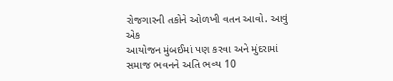રોજગારની તકોને ઓળખી વતન આવો. આવું એક
આયોજન મુંબઈમાં પણ કરવા અને મુંદરામાં સમાજ ભવનને અતિ ભવ્ય 10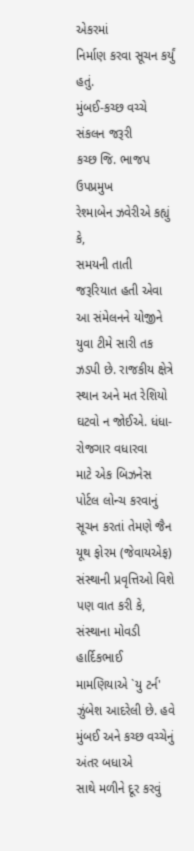એકરમાં
નિર્માણ કરવા સૂચન કર્યું હતું.
મુંબઈ-કચ્છ વચ્ચે સંકલન જરૂરી
કચ્છ જિ. ભાજપ ઉપપ્રમુખ
રેશ્માબેન ઝવેરીએ કહ્યું કે,
સમયની તાતી જરૂરિયાત હતી એવા આ સંમેલનને યોજીને યુવા ટીમે સારી તક
ઝડપી છે. રાજકીય ક્ષેત્રે સ્થાન અને મત રેશિયો ઘટવો ન જોઈએ. ધંધા-રોજગાર વધારવા
માટે એક બિઝનેસ પોર્ટલ લોન્ચ કરવાનું સૂચન કરતાં તેમણે જૈન યૂથ ફોરમ (જેવાયએફ)
સંસ્થાની પ્રવૃત્તિઓ વિશે પણ વાત કરી કે, સંસ્થાના મોવડી
હાર્દિકભાઈ મામણિયાએ `યુ ટર્ન'
ઝુંબેશ આદરેલી છે. હવે મુંબઈ અને કચ્છ વચ્ચેનું અંતર બધાએ
સાથે મળીને દૂર કરવું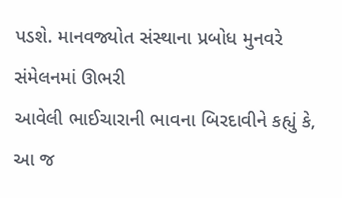પડશે. માનવજ્યોત સંસ્થાના પ્રબોધ મુનવરે સંમેલનમાં ઊભરી
આવેલી ભાઈચારાની ભાવના બિરદાવીને કહ્યું કે, આ જ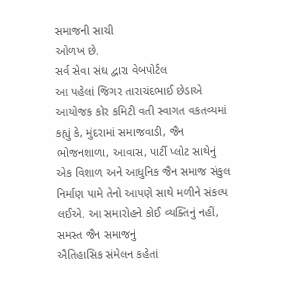સમાજની સાચી
ઓળખ છે.
સર્વ સેવા સંઘ દ્વારા વેબપોર્ટલ
આ પહેલાં જિગર તારાચંદભાઈ છેડાએ
આયોજક કોર કમિટી વતી સ્વાગત વકતવ્યમાં કહ્યું કે, મુંદરામાં સમાજવાડી, જૈન
ભોજનશાળા, આવાસ, પાર્ટી પ્લોટ સાથેનું
એક વિશાળ અને આધુનિક જૈન સમાજ સંકુલ નિર્માણ પામે તેનો આપણે સાથે મળીને સંકલ્પ
લઈએ. આ સમારોહને કોઈ વ્યક્તિનું નહીં, સમસ્ત જૈન સમાજનું
ઐતિહાસિક સંમેલન કહેતાં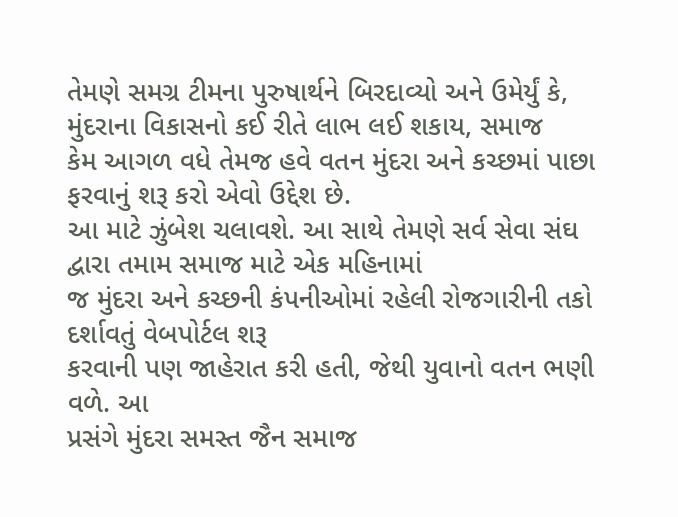તેમણે સમગ્ર ટીમના પુરુષાર્થને બિરદાવ્યો અને ઉમેર્યું કે,
મુંદરાના વિકાસનો કઈ રીતે લાભ લઈ શકાય, સમાજ
કેમ આગળ વધે તેમજ હવે વતન મુંદરા અને કચ્છમાં પાછા ફરવાનું શરૂ કરો એવો ઉદ્દેશ છે.
આ માટે ઝુંબેશ ચલાવશે. આ સાથે તેમણે સર્વ સેવા સંઘ દ્વારા તમામ સમાજ માટે એક મહિનામાં
જ મુંદરા અને કચ્છની કંપનીઓમાં રહેલી રોજગારીની તકો દર્શાવતું વેબપોર્ટલ શરૂ
કરવાની પણ જાહેરાત કરી હતી, જેથી યુવાનો વતન ભણી વળે. આ
પ્રસંગે મુંદરા સમસ્ત જૈન સમાજ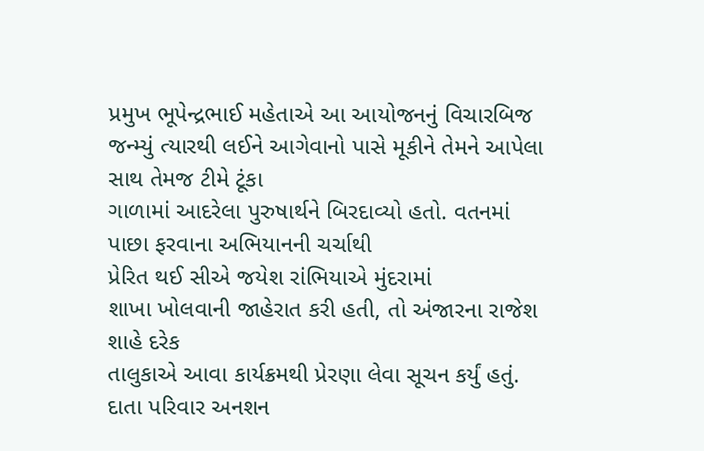પ્રમુખ ભૂપેન્દ્રભાઈ મહેતાએ આ આયોજનનું વિચારબિજ
જન્મ્યું ત્યારથી લઈને આગેવાનો પાસે મૂકીને તેમને આપેલા સાથ તેમજ ટીમે ટૂંકા
ગાળામાં આદરેલા પુરુષાર્થને બિરદાવ્યો હતો. વતનમાં પાછા ફરવાના અભિયાનની ચર્ચાથી
પ્રેરિત થઈ સીએ જયેશ રાંભિયાએ મુંદરામાં
શાખા ખોલવાની જાહેરાત કરી હતી, તો અંજારના રાજેશ શાહે દરેક
તાલુકાએ આવા કાર્યક્રમથી પ્રેરણા લેવા સૂચન કર્યું હતું. દાતા પરિવાર અનશન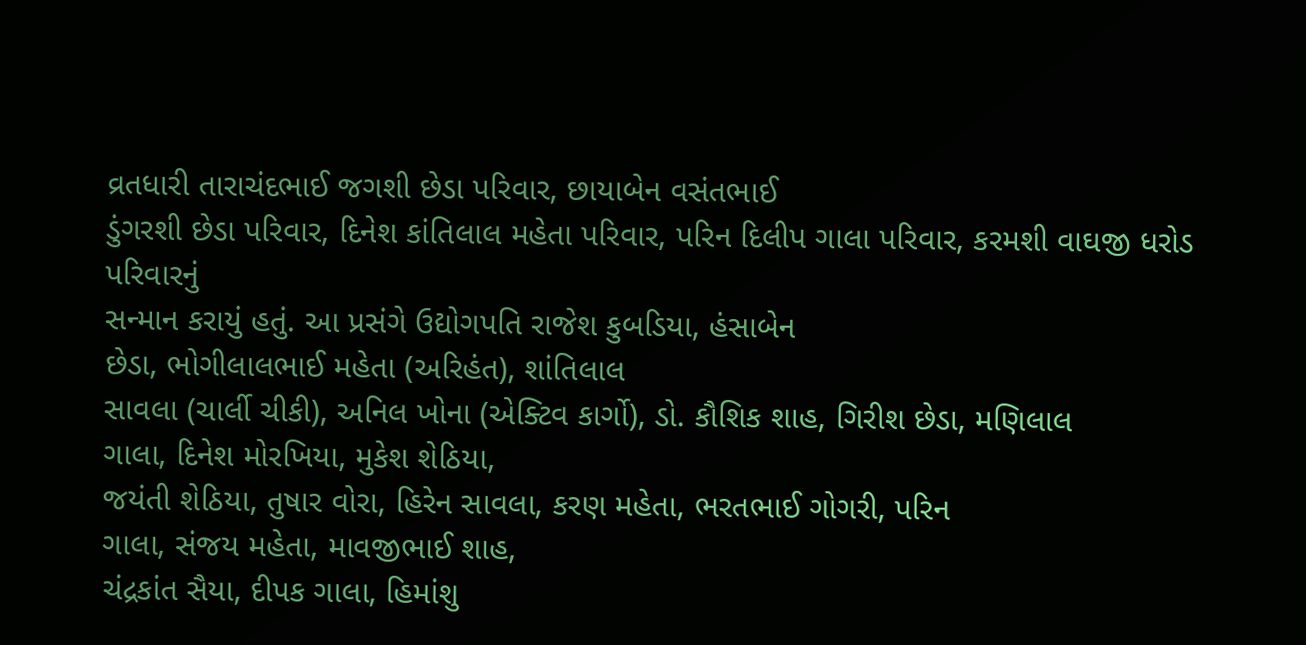વ્રતધારી તારાચંદભાઈ જગશી છેડા પરિવાર, છાયાબેન વસંતભાઈ
ડુંગરશી છેડા પરિવાર, દિનેશ કાંતિલાલ મહેતા પરિવાર, પરિન દિલીપ ગાલા પરિવાર, કરમશી વાઘજી ધરોડ પરિવારનું
સન્માન કરાયું હતું. આ પ્રસંગે ઉદ્યોગપતિ રાજેશ કુબડિયા, હંસાબેન
છેડા, ભોગીલાલભાઈ મહેતા (અરિહંત), શાંતિલાલ
સાવલા (ચાર્લી ચીકી), અનિલ ખોના (એક્ટિવ કાર્ગો), ડો. કૌશિક શાહ, ગિરીશ છેડા, મણિલાલ
ગાલા, દિનેશ મોરખિયા, મુકેશ શેઠિયા,
જયંતી શેઠિયા, તુષાર વોરા, હિરેન સાવલા, કરણ મહેતા, ભરતભાઈ ગોગરી, પરિન
ગાલા, સંજય મહેતા, માવજીભાઈ શાહ,
ચંદ્રકાંત સૈયા, દીપક ગાલા, હિમાંશુ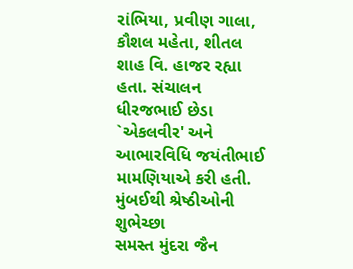રાંભિયા, પ્રવીણ ગાલા, કૌશલ મહેતા, શીતલ શાહ વિ. હાજર રહ્યા હતા. સંચાલન
ધીરજભાઈ છેડા `એકલવીર' અને આભારવિધિ જયંતીભાઈ
મામણિયાએ કરી હતી.
મુંબઈથી શ્રેષ્ઠીઓની શુભેચ્છા
સમસ્ત મુંદરા જૈન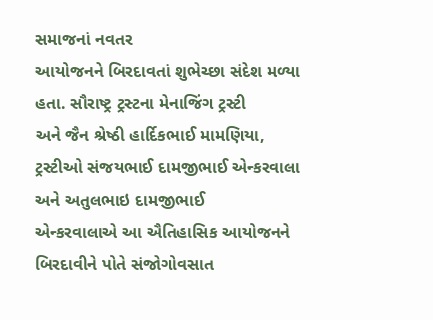સમાજનાં નવતર
આયોજનને બિરદાવતાં શુભેચ્છા સંદેશ મળ્યા હતા. સૌરાષ્ટ્ર ટ્રસ્ટના મેનાજિંગ ટ્રસ્ટી
અને જૈન શ્રેષ્ઠી હાર્દિકભાઈ મામણિયા,
ટ્રસ્ટીઓ સંજયભાઈ દામજીભાઈ એન્કરવાલા અને અતુલભાઇ દામજીભાઈ
એન્કરવાલાએ આ ઐતિહાસિક આયોજનને બિરદાવીને પોતે સંજોગોવસાત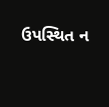ઉપસ્થિત ન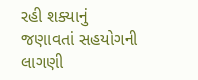રહી શક્યાનું
જણાવતાં સહયોગની લાગણી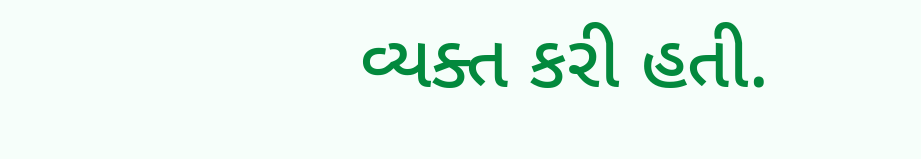વ્યક્ત કરી હતી.